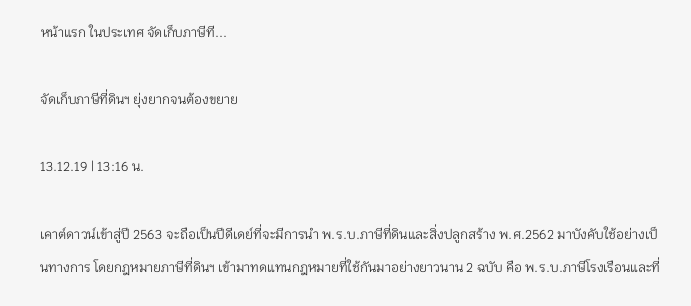หน้าแรก ในประเทศ จัดเก็บภาษีที...

จัดเก็บภาษีที่ดินฯ ยุ่งยากจนต้องขยาย

13.12.19 | 13:16 น.

เคาต์ดาวน์เข้าสู่ปี 2563 จะถือเป็นปีดีเดย์ที่จะมีการนำ พ.ร.บ.ภาษีที่ดินและสิ่งปลูกสร้าง พ.ศ.2562 มาบังคับใช้อย่างเป็นทางการ โดยกฎหมายภาษีที่ดินฯ เข้ามาทดแทนกฎหมายที่ใช้กันมาอย่างยาวนาน 2 ฉบับ คือ พ.ร.บ.ภาษีโรงเรือนและที่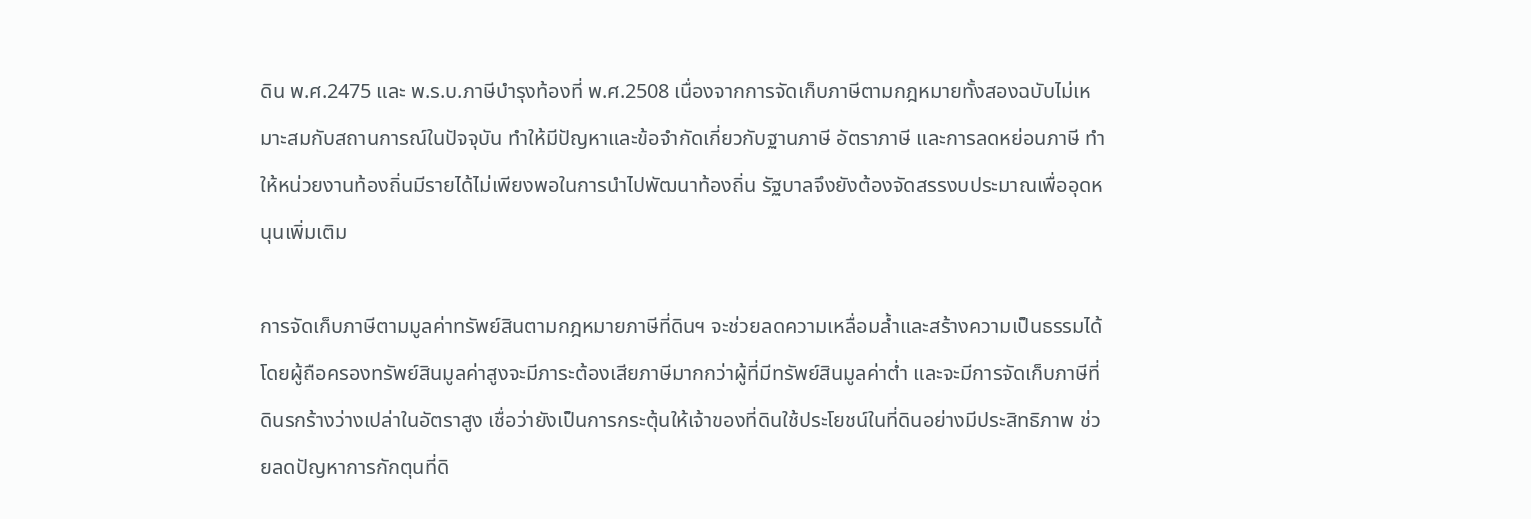ดิน พ.ศ.2475 และ พ.ร.บ.ภาษีบำรุงท้องที่ พ.ศ.2508 เนื่องจากการจัดเก็บภาษีตามกฎหมายทั้งสองฉบับไม่เหมาะสมกับสถานการณ์ในปัจจุบัน ทำให้มีปัญหาและข้อจำกัดเกี่ยวกับฐานภาษี อัตราภาษี และการลดหย่อนภาษี ทำให้หน่วยงานท้องถิ่นมีรายได้ไม่เพียงพอในการนำไปพัฒนาท้องถิ่น รัฐบาลจึงยังต้องจัดสรรงบประมาณเพื่ออุดหนุนเพิ่มเติม

การจัดเก็บภาษีตามมูลค่าทรัพย์สินตามกฎหมายภาษีที่ดินฯ จะช่วยลดความเหลื่อมล้ำและสร้างความเป็นธรรมได้ โดยผู้ถือครองทรัพย์สินมูลค่าสูงจะมีภาระต้องเสียภาษีมากกว่าผู้ที่มีทรัพย์สินมูลค่าต่ำ และจะมีการจัดเก็บภาษีที่ดินรกร้างว่างเปล่าในอัตราสูง เชื่อว่ายังเป็นการกระตุ้นให้เจ้าของที่ดินใช้ประโยชน์ในที่ดินอย่างมีประสิทธิภาพ ช่วยลดปัญหาการกักตุนที่ดิ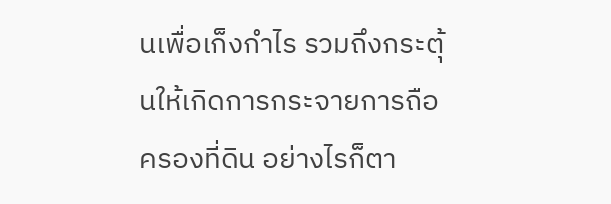นเพื่อเก็งกำไร รวมถึงกระตุ้นให้เกิดการกระจายการถือครองที่ดิน อย่างไรก็ตา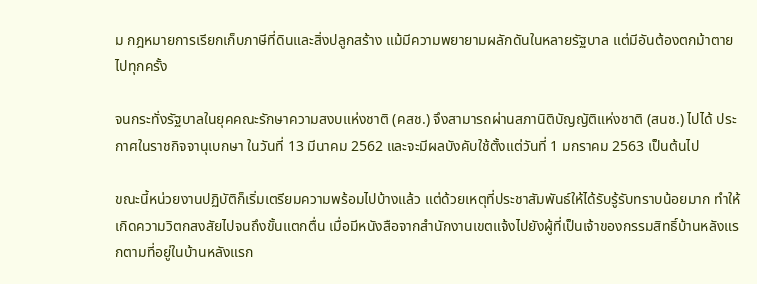ม กฎหมายการเรียกเก็บภาษีที่ดินและสิ่งปลูกสร้าง แม้มีความพยายามผลักดันในหลายรัฐบาล แต่มีอันต้องตกม้าตายไปทุกครั้ง

จนกระทั่งรัฐบาลในยุคคณะรักษาความสงบแห่งชาติ (คสช.) จึงสามารถผ่านสภานิติบัญญัติแห่งชาติ (สนช.) ไปได้ ประกาศในราชกิจจานุเบกษา ในวันที่ 13 มีนาคม 2562 และจะมีผลบังคับใช้ตั้งแต่วันที่ 1 มกราคม 2563 เป็นต้นไป

ขณะนี้หน่วยงานปฏิบัติก็เริ่มเตรียมความพร้อมไปบ้างแล้ว แต่ด้วยเหตุที่ประชาสัมพันธ์ให้ได้รับรู้รับทราบน้อยมาก ทำให้เกิดความวิตกสงสัยไปจนถึงขั้นแตกตื่น เมื่อมีหนังสือจากสำนักงานเขตแจ้งไปยังผู้ที่เป็นเจ้าของกรรมสิทธิ์บ้านหลังแรกตามที่อยู่ในบ้านหลังแรก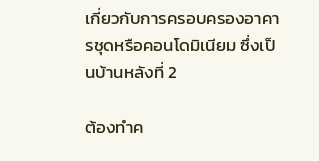เกี่ยวกับการครอบครองอาคารชุดหรือคอนโดมิเนียม ซึ่งเป็นบ้านหลังที่ 2

ต้องทำค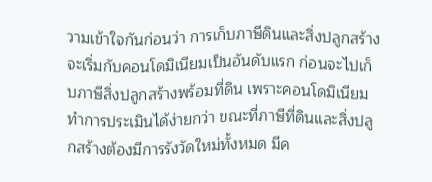วามเข้าใจกันก่อนว่า การเก็บภาษีดินและสิ่งปลูกสร้างจะเริ่มกับคอนโดมิเนียมเป็นอันดับแรก ก่อนจะไปเก็บภาษีสิ่งปลูกสร้างพร้อมที่ดิน เพราะคอนโดมิเนียมทำการประเมินได้ง่ายกว่า ขณะที่ภาษีที่ดินและสิ่งปลูกสร้างต้องมีการรังวัดใหม่ทั้งหมด มีค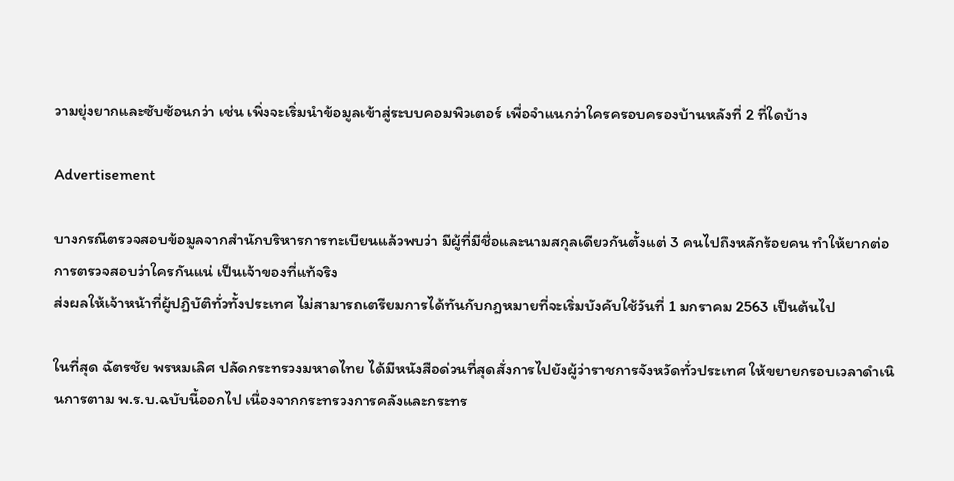วามยุ่งยากและซับซ้อนกว่า เช่น เพิ่งจะเริ่มนำข้อมูลเข้าสู่ระบบคอมพิวเตอร์ เพื่อจำแนกว่าใครครอบครองบ้านหลังที่ 2 ที่ใดบ้าง

Advertisement

บางกรณีตรวจสอบข้อมูลจากสำนักบริหารการทะเบียนแล้วพบว่า มีผู้ที่มีชื่อและนามสกุลเดียวกันตั้งแต่ 3 คนไปถึงหลักร้อยคน ทำให้ยากต่อการตรวจสอบว่าใครกันแน่ เป็นเจ้าของที่แท้จริง
ส่งผลให้เจ้าหน้าที่ผู้ปฏิบัติทั่วทั้งประเทศ ไม่สามารถเตรียมการได้ทันกับกฎหมายที่จะเริ่มบังคับใช้วันที่ 1 มกราคม 2563 เป็นต้นไป

ในที่สุด ฉัตรชัย พรหมเลิศ ปลัดกระทรวงมหาดไทย ได้มีหนังสือด่วนที่สุดสั่งการไปยังผู้ว่าราชการจังหวัดทั่วประเทศ ให้ขยายกรอบเวลาดำเนินการตาม พ.ร.บ.ฉบับนี้ออกไป เนื่องจากกระทรวงการคลังและกระทร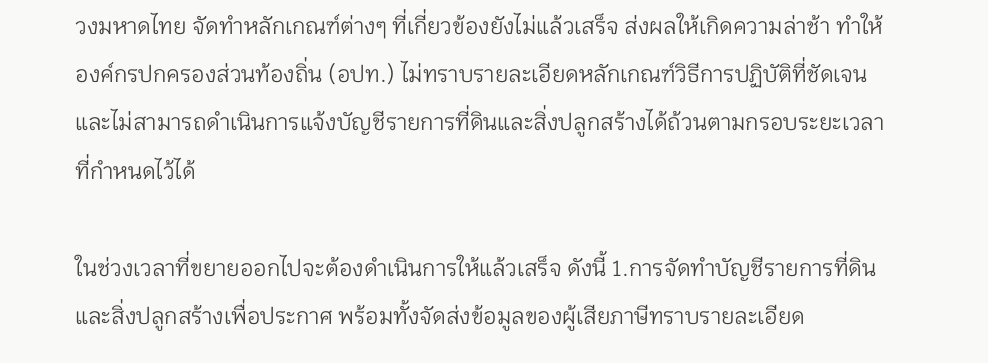วงมหาดไทย จัดทำหลักเกณฑ์ต่างๆ ที่เกี่ยวข้องยังไม่แล้วเสร็จ ส่งผลให้เกิดความล่าช้า ทำให้องค์กรปกครองส่วนท้องถิ่น (อปท.) ไม่ทราบรายละเอียดหลักเกณฑ์วิธีการปฏิบัติที่ชัดเจน และไม่สามารถดำเนินการแจ้งบัญชีรายการที่ดินและสิ่งปลูกสร้างได้ถ้วนตามกรอบระยะเวลาที่กำหนดไว้ได้

ในช่วงเวลาที่ขยายออกไปจะต้องดำเนินการให้แล้วเสร็จ ดังนี้ 1.การจัดทำบัญชีรายการที่ดินและสิ่งปลูกสร้างเพื่อประกาศ พร้อมทั้งจัดส่งข้อมูลของผู้เสียภาษีทราบรายละเอียด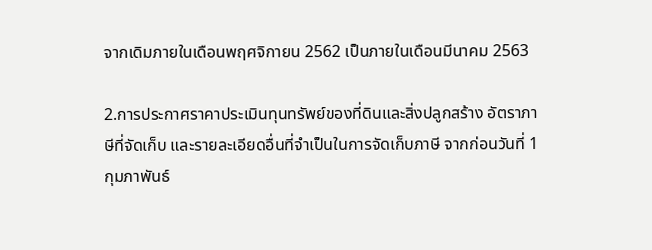จากเดิมภายในเดือนพฤศจิกายน 2562 เป็นภายในเดือนมีนาคม 2563

2.การประกาศราคาประเมินทุนทรัพย์ของที่ดินและสิ่งปลูกสร้าง อัตราภาษีที่จัดเก็บ และรายละเอียดอื่นที่จำเป็นในการจัดเก็บภาษี จากก่อนวันที่ 1 กุมภาพันธ์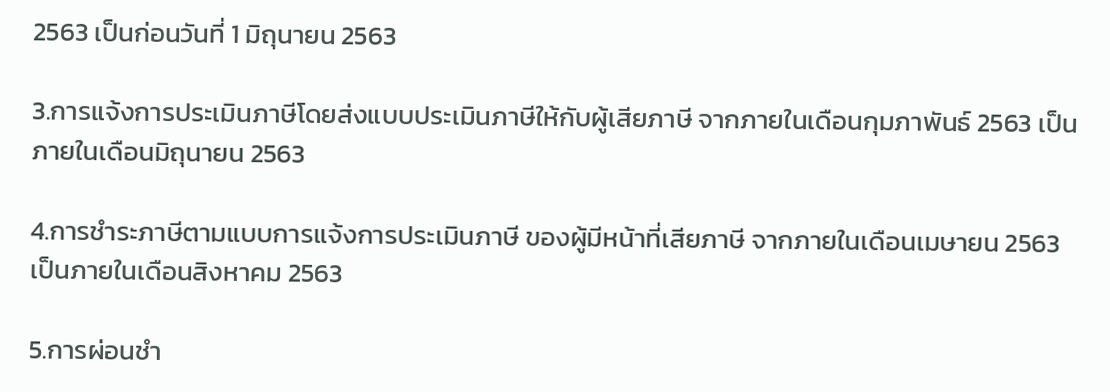2563 เป็นก่อนวันที่ 1 มิถุนายน 2563

3.การแจ้งการประเมินภาษีโดยส่งแบบประเมินภาษีให้กับผู้เสียภาษี จากภายในเดือนกุมภาพันธ์ 2563 เป็น ภายในเดือนมิถุนายน 2563

4.การชำระภาษีตามแบบการแจ้งการประเมินภาษี ของผู้มีหน้าที่เสียภาษี จากภายในเดือนเมษายน 2563 เป็นภายในเดือนสิงหาคม 2563

5.การผ่อนชำ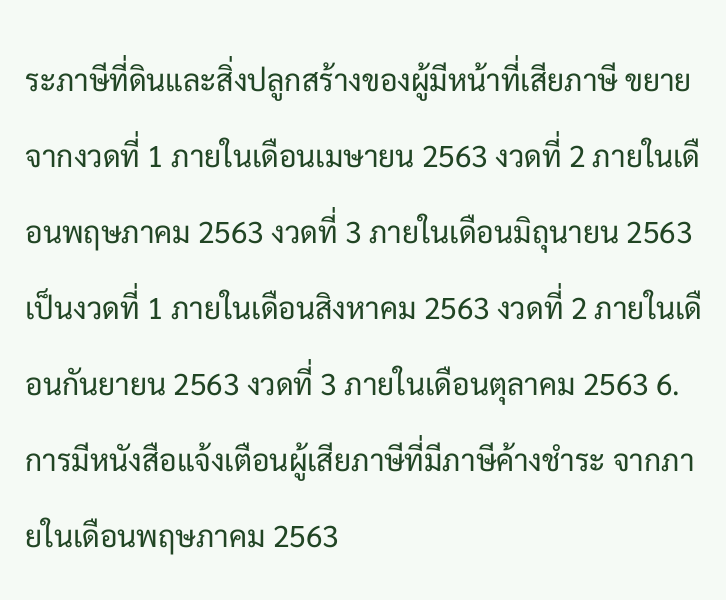ระภาษีที่ดินและสิ่งปลูกสร้างของผู้มีหน้าที่เสียภาษี ขยายจากงวดที่ 1 ภายในเดือนเมษายน 2563 งวดที่ 2 ภายในเดือนพฤษภาคม 2563 งวดที่ 3 ภายในเดือนมิถุนายน 2563 เป็นงวดที่ 1 ภายในเดือนสิงหาคม 2563 งวดที่ 2 ภายในเดือนกันยายน 2563 งวดที่ 3 ภายในเดือนตุลาคม 2563 6.การมีหนังสือแจ้งเตือนผู้เสียภาษีที่มีภาษีค้างชำระ จากภายในเดือนพฤษภาคม 2563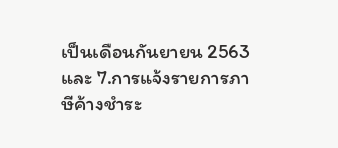เป็นเดือนกันยายน 2563 และ 7.การแจ้งรายการภาษีค้างชำระ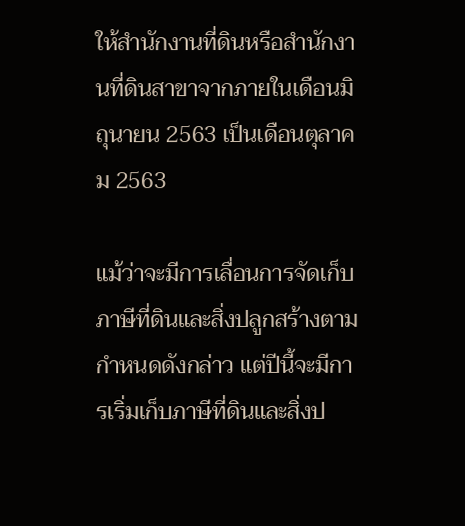ให้สำนักงานที่ดินหรือสำนักงานที่ดินสาขาจากภายในเดือนมิถุนายน 2563 เป็นเดือนตุลาคม 2563

แม้ว่าจะมีการเลื่อนการจัดเก็บภาษีที่ดินและสิ่งปลูกสร้างตามกำหนดดังกล่าว แต่ปีนี้จะมีการเริ่มเก็บภาษีที่ดินและสิ่งป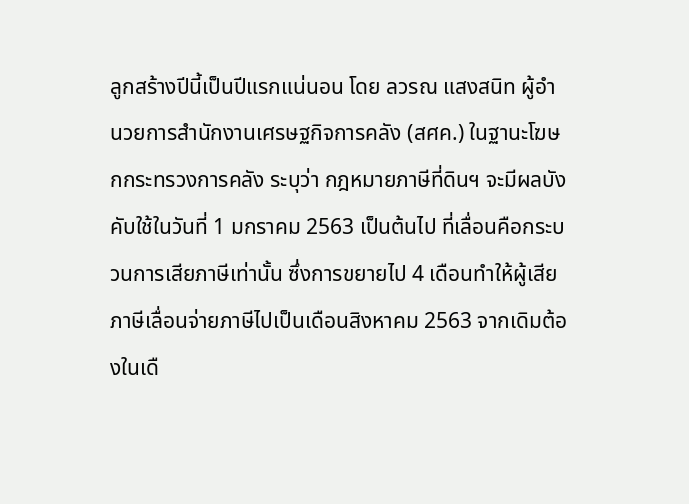ลูกสร้างปีนี้เป็นปีแรกแน่นอน โดย ลวรณ แสงสนิท ผู้อำนวยการสำนักงานเศรษฐกิจการคลัง (สศค.) ในฐานะโฆษกกระทรวงการคลัง ระบุว่า กฎหมายภาษีที่ดินฯ จะมีผลบังคับใช้ในวันที่ 1 มกราคม 2563 เป็นต้นไป ที่เลื่อนคือกระบวนการเสียภาษีเท่านั้น ซึ่งการขยายไป 4 เดือนทำให้ผู้เสียภาษีเลื่อนจ่ายภาษีไปเป็นเดือนสิงหาคม 2563 จากเดิมต้องในเดื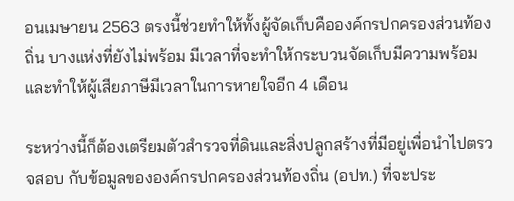อนเมษายน 2563 ตรงนี้ช่วยทำให้ทั้งผู้จัดเก็บคือองค์กรปกครองส่วนท้องถิ่น บางแห่งที่ยังไม่พร้อม มีเวลาที่จะทำให้กระบวนจัดเก็บมีความพร้อม และทำให้ผู้เสียภาษีมีเวลาในการหายใจอีก 4 เดือน

ระหว่างนี้ก็ต้องเตรียมตัวสำรวจที่ดินและสิ่งปลูกสร้างที่มีอยู่เพื่อนำไปตรวจสอบ กับข้อมูลขององค์กรปกครองส่วนท้องถิ่น (อปท.) ที่จะประ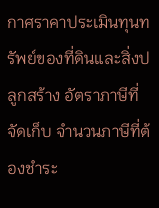กาศราคาประเมินทุนทรัพย์ของที่ดินและสิ่งปลูกสร้าง อัตราภาษีที่จัดเก็บ จำนวนภาษีที่ต้องชำระ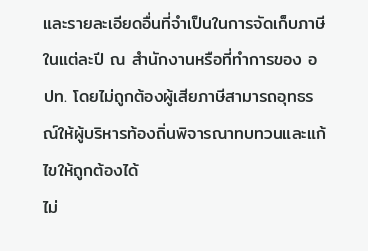และรายละเอียดอื่นที่จำเป็นในการจัดเก็บภาษีในแต่ละปี ณ สำนักงานหรือที่ทำการของ อปท. โดยไม่ถูกต้องผู้เสียภาษีสามารถอุทธรณ์ให้ผู้บริหารท้องถิ่นพิจารณาทบทวนและแก้ไขให้ถูกต้องได้
ไม่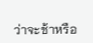ว่าจะช้าหรือ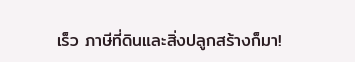เร็ว ภาษีที่ดินและสิ่งปลูกสร้างก็มา!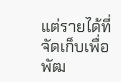แต่รายได้ที่จัดเก็บเพื่อพัฒ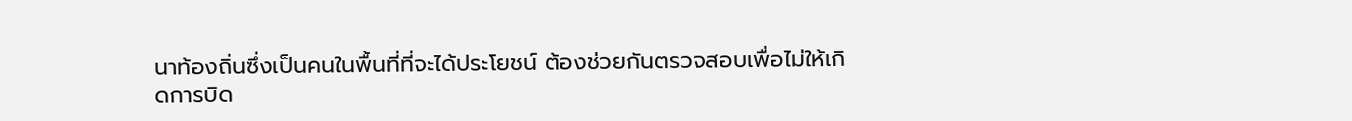นาท้องถิ่นซึ่งเป็นคนในพื้นที่ที่จะได้ประโยชน์ ต้องช่วยกันตรวจสอบเพื่อไม่ให้เกิดการบิด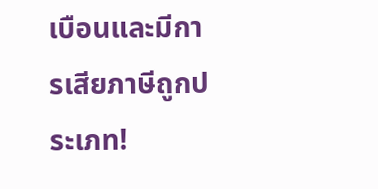เบือนและมีการเสียภาษีถูกประเภท!